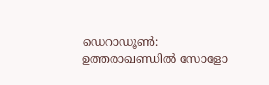ഡെറാഡൂൺ: ഉത്തരാഖണ്ഡിൽ സോളോ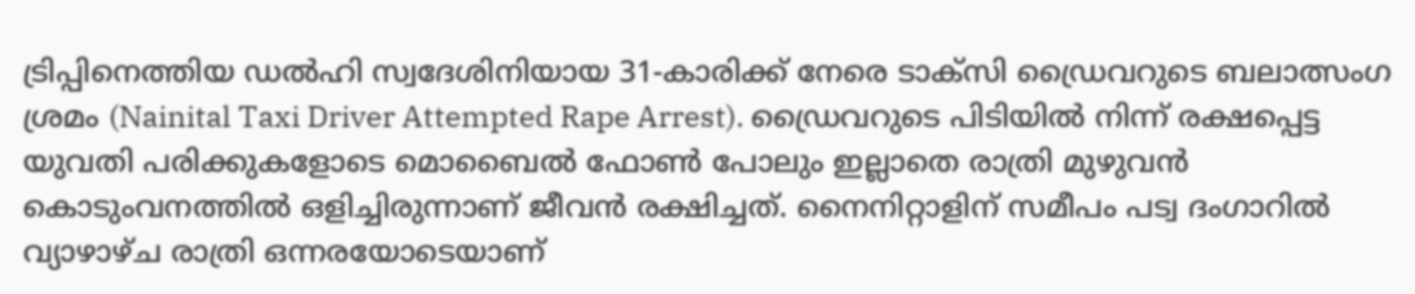ട്രിപ്പിനെത്തിയ ഡൽഹി സ്വദേശിനിയായ 31-കാരിക്ക് നേരെ ടാക്സി ഡ്രൈവറുടെ ബലാത്സംഗ ശ്രമം (Nainital Taxi Driver Attempted Rape Arrest). ഡ്രൈവറുടെ പിടിയിൽ നിന്ന് രക്ഷപ്പെട്ട യുവതി പരിക്കുകളോടെ മൊബൈൽ ഫോൺ പോലും ഇല്ലാതെ രാത്രി മുഴുവൻ കൊടുംവനത്തിൽ ഒളിച്ചിരുന്നാണ് ജീവൻ രക്ഷിച്ചത്. നൈനിറ്റാളിന് സമീപം പട്വ ദംഗാറിൽ വ്യാഴാഴ്ച രാത്രി ഒന്നരയോടെയാണ്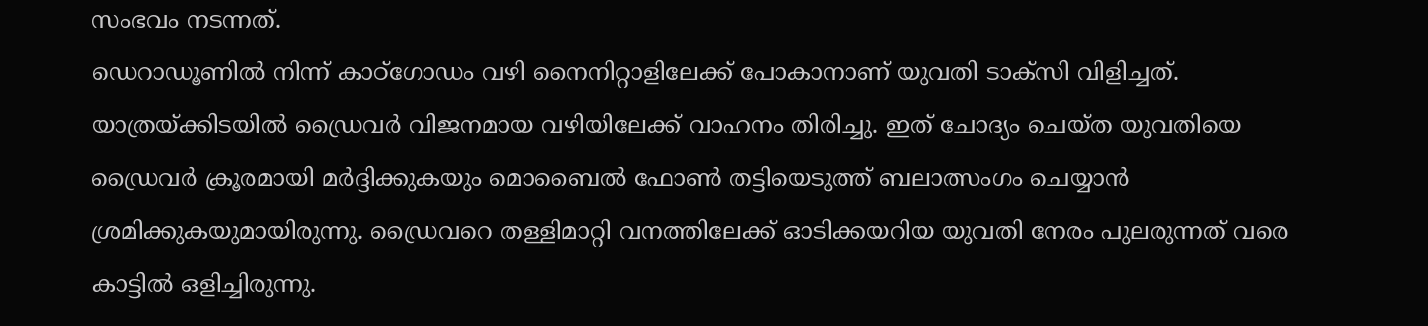സംഭവം നടന്നത്.
ഡെറാഡൂണിൽ നിന്ന് കാഠ്ഗോഡം വഴി നൈനിറ്റാളിലേക്ക് പോകാനാണ് യുവതി ടാക്സി വിളിച്ചത്. യാത്രയ്ക്കിടയിൽ ഡ്രൈവർ വിജനമായ വഴിയിലേക്ക് വാഹനം തിരിച്ചു. ഇത് ചോദ്യം ചെയ്ത യുവതിയെ ഡ്രൈവർ ക്രൂരമായി മർദ്ദിക്കുകയും മൊബൈൽ ഫോൺ തട്ടിയെടുത്ത് ബലാത്സംഗം ചെയ്യാൻ ശ്രമിക്കുകയുമായിരുന്നു. ഡ്രൈവറെ തള്ളിമാറ്റി വനത്തിലേക്ക് ഓടിക്കയറിയ യുവതി നേരം പുലരുന്നത് വരെ കാട്ടിൽ ഒളിച്ചിരുന്നു.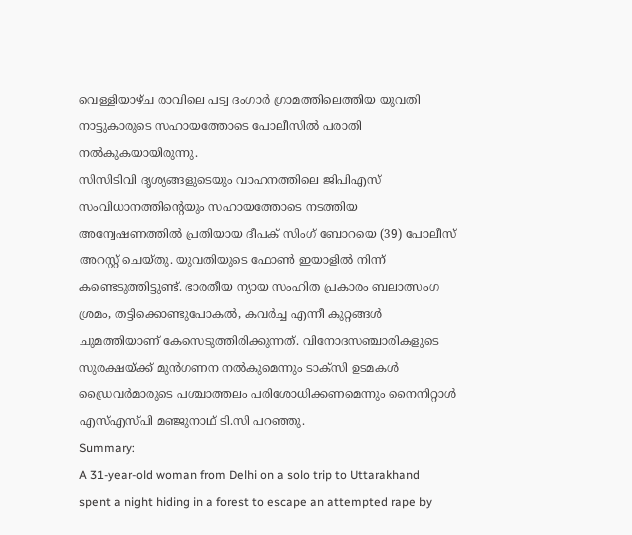വെള്ളിയാഴ്ച രാവിലെ പട്വ ദംഗാർ ഗ്രാമത്തിലെത്തിയ യുവതി നാട്ടുകാരുടെ സഹായത്തോടെ പോലീസിൽ പരാതി നൽകുകയായിരുന്നു.
സിസിടിവി ദൃശ്യങ്ങളുടെയും വാഹനത്തിലെ ജിപിഎസ് സംവിധാനത്തിന്റെയും സഹായത്തോടെ നടത്തിയ അന്വേഷണത്തിൽ പ്രതിയായ ദീപക് സിംഗ് ബോറയെ (39) പോലീസ് അറസ്റ്റ് ചെയ്തു. യുവതിയുടെ ഫോൺ ഇയാളിൽ നിന്ന് കണ്ടെടുത്തിട്ടുണ്ട്. ഭാരതീയ ന്യായ സംഹിത പ്രകാരം ബലാത്സംഗ ശ്രമം, തട്ടിക്കൊണ്ടുപോകൽ, കവർച്ച എന്നീ കുറ്റങ്ങൾ ചുമത്തിയാണ് കേസെടുത്തിരിക്കുന്നത്. വിനോദസഞ്ചാരികളുടെ സുരക്ഷയ്ക്ക് മുൻഗണന നൽകുമെന്നും ടാക്സി ഉടമകൾ ഡ്രൈവർമാരുടെ പശ്ചാത്തലം പരിശോധിക്കണമെന്നും നൈനിറ്റാൾ എസ്എസ്പി മഞ്ജുനാഥ് ടി.സി പറഞ്ഞു.
Summary:
A 31-year-old woman from Delhi on a solo trip to Uttarakhand spent a night hiding in a forest to escape an attempted rape by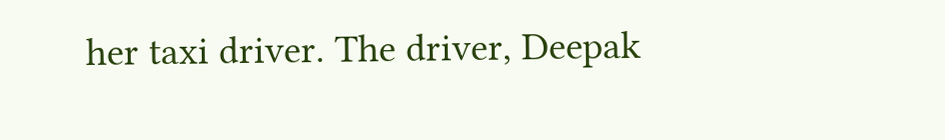her taxi driver. The driver, Deepak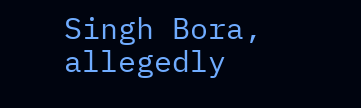Singh Bora, allegedly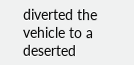diverted the vehicle to a deserted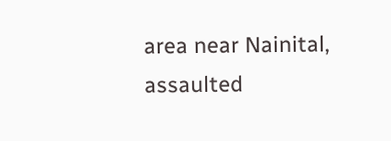area near Nainital, assaulted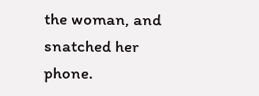the woman, and snatched her phone.